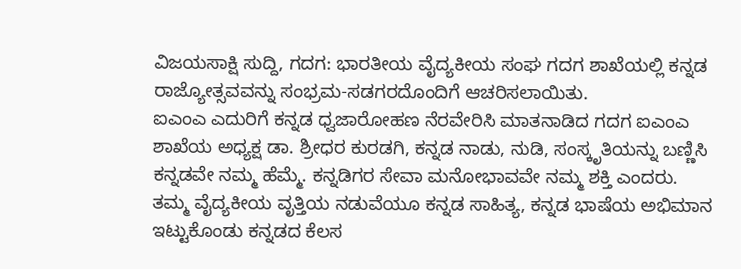ವಿಜಯಸಾಕ್ಷಿ ಸುದ್ದಿ, ಗದಗ: ಭಾರತೀಯ ವೈದ್ಯಕೀಯ ಸಂಘ ಗದಗ ಶಾಖೆಯಲ್ಲಿ ಕನ್ನಡ ರಾಜ್ಯೋತ್ಸವವನ್ನು ಸಂಭ್ರಮ-ಸಡಗರದೊಂದಿಗೆ ಆಚರಿಸಲಾಯಿತು.
ಐಎಂಎ ಎದುರಿಗೆ ಕನ್ನಡ ಧ್ವಜಾರೋಹಣ ನೆರವೇರಿಸಿ ಮಾತನಾಡಿದ ಗದಗ ಐಎಂಎ ಶಾಖೆಯ ಅಧ್ಯಕ್ಷ ಡಾ. ಶ್ರೀಧರ ಕುರಡಗಿ, ಕನ್ನಡ ನಾಡು, ನುಡಿ, ಸಂಸ್ಕೃತಿಯನ್ನು ಬಣ್ಣಿಸಿ ಕನ್ನಡವೇ ನಮ್ಮ ಹೆಮ್ಮೆ. ಕನ್ನಡಿಗರ ಸೇವಾ ಮನೋಭಾವವೇ ನಮ್ಮ ಶಕ್ತಿ ಎಂದರು.
ತಮ್ಮ ವೈದ್ಯಕೀಯ ವೃತ್ತಿಯ ನಡುವೆಯೂ ಕನ್ನಡ ಸಾಹಿತ್ಯ, ಕನ್ನಡ ಭಾಷೆಯ ಅಭಿಮಾನ ಇಟ್ಟುಕೊಂಡು ಕನ್ನಡದ ಕೆಲಸ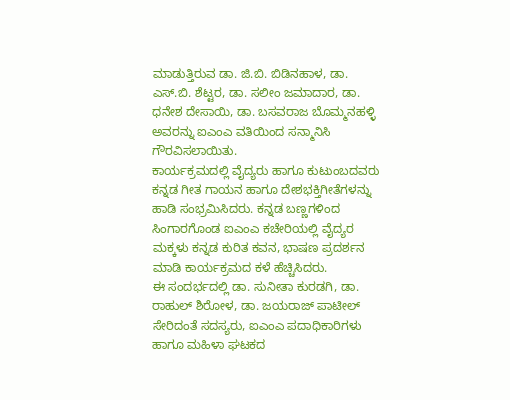ಮಾಡುತ್ತಿರುವ ಡಾ. ಜಿ.ಬಿ. ಬಿಡಿನಹಾಳ, ಡಾ. ಎಸ್.ಬಿ. ಶೆಟ್ಟರ, ಡಾ. ಸಲೀಂ ಜಮಾದಾರ, ಡಾ. ಧನೇಶ ದೇಸಾಯಿ, ಡಾ. ಬಸವರಾಜ ಬೊಮ್ಮನಹಳ್ಳಿ ಅವರನ್ನು ಐಎಂಎ ವತಿಯಿಂದ ಸನ್ಮಾನಿಸಿ ಗೌರವಿಸಲಾಯಿತು.
ಕಾರ್ಯಕ್ರಮದಲ್ಲಿ ವೈದ್ಯರು ಹಾಗೂ ಕುಟುಂಬದವರು ಕನ್ನಡ ಗೀತ ಗಾಯನ ಹಾಗೂ ದೇಶಭಕ್ತಿಗೀತೆಗಳನ್ನು ಹಾಡಿ ಸಂಭ್ರಮಿಸಿದರು. ಕನ್ನಡ ಬಣ್ಣಗಳಿಂದ ಸಿಂಗಾರಗೊಂಡ ಐಎಂಎ ಕಚೇರಿಯಲ್ಲಿ ವೈದ್ಯರ ಮಕ್ಕಳು ಕನ್ನಡ ಕುರಿತ ಕವನ, ಭಾಷಣ ಪ್ರದರ್ಶನ ಮಾಡಿ ಕಾರ್ಯಕ್ರಮದ ಕಳೆ ಹೆಚ್ಚಿಸಿದರು.
ಈ ಸಂದರ್ಭದಲ್ಲಿ ಡಾ. ಸುನೀತಾ ಕುರಡಗಿ, ಡಾ. ರಾಹುಲ್ ಶಿರೋಳ, ಡಾ. ಜಯರಾಜ್ ಪಾಟೀಲ್ ಸೇರಿದಂತೆ ಸದಸ್ಯರು, ಐಎಂಎ ಪದಾಧಿಕಾರಿಗಳು ಹಾಗೂ ಮಹಿಳಾ ಘಟಕದ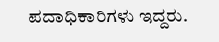ಪದಾಧಿಕಾರಿಗಳು ಇದ್ದರು.